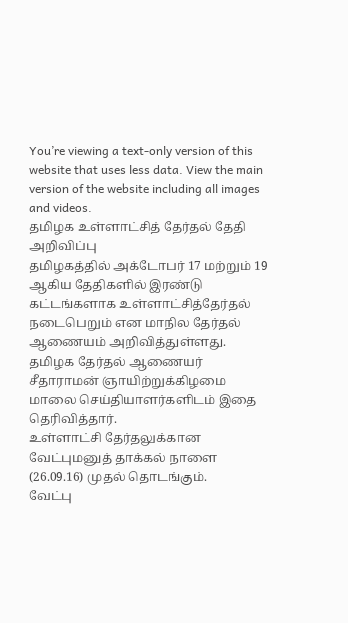You’re viewing a text-only version of this website that uses less data. View the main version of the website including all images and videos.
தமிழக உள்ளாட்சித் தேர்தல் தேதி அறிவிப்பு
தமிழகத்தில் அக்டோபர் 17 மற்றும் 19 ஆகிய தேதிகளில் இரண்டு கட்டங்களாக உள்ளாட்சித்தேர்தல் நடைபெறும் என மாநில தேர்தல் ஆணையம் அறிவித்துள்ளது.
தமிழக தேர்தல் ஆணையர் சீதாராமன் ஞாயிற்றுக்கிழமை மாலை செய்தியாளர்களிடம் இதை தெரிவித்தார்.
உள்ளாட்சி தேர்தலுக்கான வேட்புமனுத் தாக்கல் நாளை (26.09.16) முதல் தொடங்கும்.
வேட்பு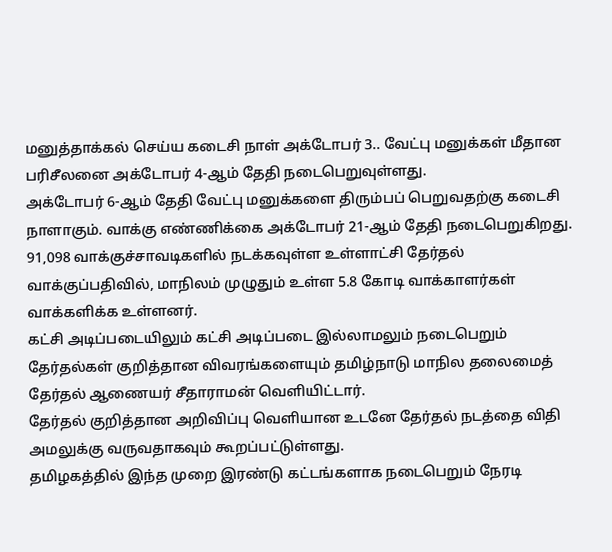மனுத்தாக்கல் செய்ய கடைசி நாள் அக்டோபர் 3.. வேட்பு மனுக்கள் மீதான பரிசீலனை அக்டோபர் 4-ஆம் தேதி நடைபெறுவுள்ளது.
அக்டோபர் 6-ஆம் தேதி வேட்பு மனுக்களை திரும்பப் பெறுவதற்கு கடைசி நாளாகும். வாக்கு எண்ணிக்கை அக்டோபர் 21-ஆம் தேதி நடைபெறுகிறது.
91,098 வாக்குச்சாவடிகளில் நடக்கவுள்ள உள்ளாட்சி தேர்தல் வாக்குப்பதிவில், மாநிலம் முழுதும் உள்ள 5.8 கோடி வாக்காளர்கள் வாக்களிக்க உள்ளனர்.
கட்சி அடிப்படையிலும் கட்சி அடிப்படை இல்லாமலும் நடைபெறும் தேர்தல்கள் குறித்தான விவரங்களையும் தமிழ்நாடு மாநில தலைமைத் தேர்தல் ஆணையர் சீதாராமன் வெளியிட்டார்.
தேர்தல் குறித்தான அறிவிப்பு வெளியான உடனே தேர்தல் நடத்தை விதி அமலுக்கு வருவதாகவும் கூறப்பட்டுள்ளது.
தமிழகத்தில் இந்த முறை இரண்டு கட்டங்களாக நடைபெறும் நேரடி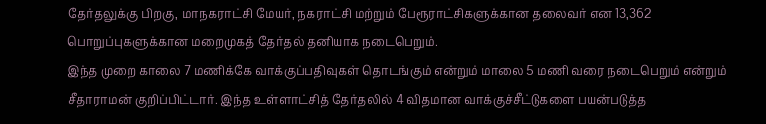தேர்தலுக்கு பிறகு, மாநகராட்சி மேயர், நகராட்சி மற்றும் பேரூராட்சிகளுக்கான தலைவர் என 13,362 பொறுப்புகளுக்கான மறைமுகத் தேர்தல் தனியாக நடைபெறும்.
இந்த முறை காலை 7 மணிக்கே வாக்குப்பதிவுகள் தொடங்கும் என்றும் மாலை 5 மணி வரை நடைபெறும் என்றும் சீதாராமன் குறிப்பிட்டார். இந்த உள்ளாட்சித் தேர்தலில் 4 விதமான வாக்குச்சீட்டுகளை பயன்படுத்த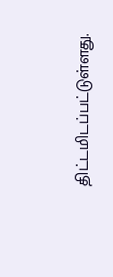திட்டமிடப்பட்டுள்ளது.